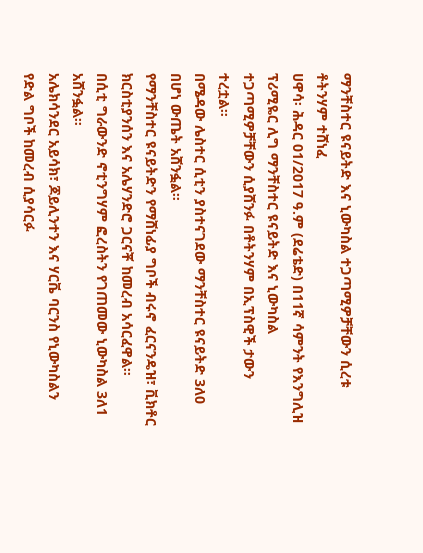ማንቸስተር ዩናይትድ እና ኒውካስል ተጋጣሚዎቻቸውን ሲረቱ ቶትንሃም ተሸነፈ
ሀዋሳ፡ ሕዳር 01/2017 ዓ.ም (ደሬቴድ) በ11ኛ ሳምንት የእንግሊዝ ፕሪሚዬር ሊግ ማንቸስተር ዩናይትድ እና ኒውካስል ተጋጣሚዎቻቸውን ሲያሸንፉ በቶትንሃም በኢፕስዊች ታውን ተረቷል።
በሜዳው ሌስተር ሲቲን ያስተናገደው ማንቸስተር ዩናይትድ 3ለ0 በሆነ ውጤት አሸንፏል።
የማንቸስተር ዩናይትድን የማሸነፊያ ግቦች ብሩኖ ፈርናንዴዝ፣ ቪክቶር ክርስቲያንሰን እና አሌሃንድሮ ጋርናቾ ከመረብ አሳርፈዋል።
በሲቲ ግራውንድ ኖቲንግሃም ፎረስትን የገጠመው ኒውካስል 3ለ1 አሸንፏል።
አሌክሳንደር አይሳክ፣ ጆይሊንተን እና ሃርቬ ባርንስ የኒውካስልን የድል ግቦች ከመረብ ሲያሳርፉ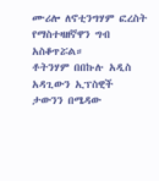ሙሪሎ ለኖቲንግሃም ፎረስት የማስተዛዘኛዋን ግብ አስቆጥሯል።
ቶትንሃም በበኩሉ አዲስ አዳጊውን ኢፕስዊች ታውንን በሜዳው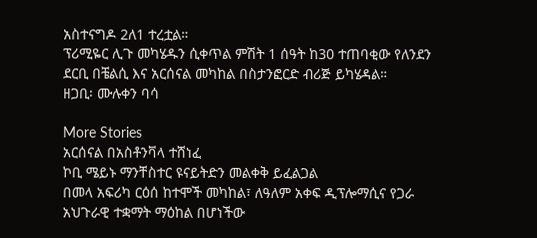አስተናግዶ 2ለ1 ተረቷል።
ፕሪሚዬር ሊጉ መካሄዱን ሲቀጥል ምሽት 1 ሰዓት ከ30 ተጠባቂው የለንደን ደርቢ በቼልሲ እና አርሰናል መካከል በስታንፎርድ ብሪጅ ይካሄዳል።
ዘጋቢ፡ ሙሉቀን ባሳ

More Stories
አርሰናል በአስቶንቫላ ተሸነፈ
ኮቢ ሜይኑ ማንቸስተር ዩናይትድን መልቀቅ ይፈልጋል
በመላ አፍሪካ ርዕሰ ከተሞች መካከል፣ ለዓለም አቀፍ ዲፕሎማሲና የጋራ አህጉራዊ ተቋማት ማዕከል በሆነችው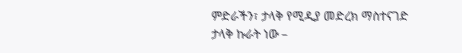ምድራችን፣ ታላቅ የሚዲያ መድረክ ማስተናገድ ታላቅ ኩራት ነው –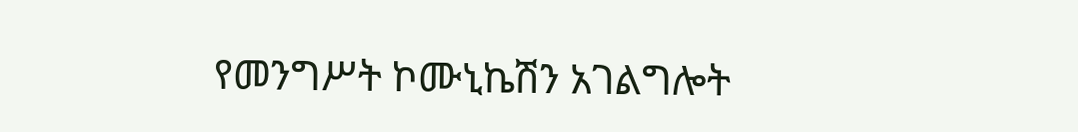የመንግሥት ኮሙኒኬሽን አገልግሎት